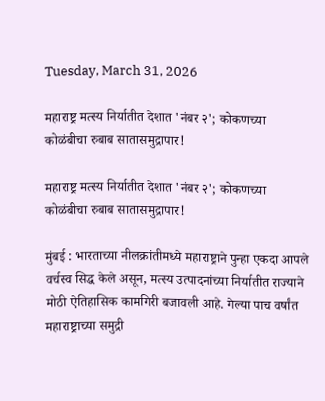Tuesday, March 31, 2026

महाराष्ट्र मत्स्य निर्यातीत देशात 'नंबर २'; कोकणच्या कोळंबीचा रुबाब सातासमुद्रापार!

महाराष्ट्र मत्स्य निर्यातीत देशात 'नंबर २'; कोकणच्या कोळंबीचा रुबाब सातासमुद्रापार!

मुंबई : भारताच्या नीलक्रांतीमध्ये महाराष्ट्राने पुन्हा एकदा आपले वर्चस्व सिद्ध केले असून, मत्स्य उत्पादनांच्या निर्यातीत राज्याने मोठी ऐतिहासिक कामगिरी बजावली आहे. गेल्या पाच वर्षांत महाराष्ट्राच्या समुद्री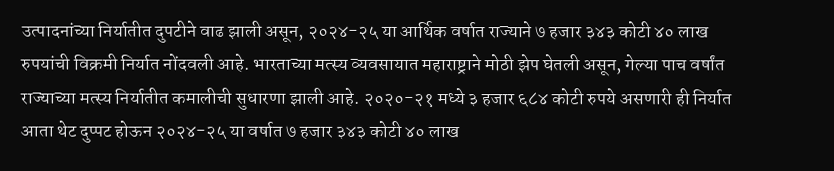उत्पादनांच्या निर्यातीत दुपटीने वाढ झाली असून, २०२४-२५ या आर्थिक वर्षात राज्याने ७ हजार ३४३ कोटी ४० लाख रुपयांची विक्रमी निर्यात नोंदवली आहे. भारताच्या मत्स्य व्यवसायात महाराष्ट्राने मोठी झेप घेतली असून, गेल्या पाच वर्षांत राज्याच्या मत्स्य निर्यातीत कमालीची सुधारणा झाली आहे. २०२०-२१ मध्ये ३ हजार ६८४ कोटी रुपये असणारी ही निर्यात आता थेट दुप्पट होऊन २०२४-२५ या वर्षात ७ हजार ३४३ कोटी ४० लाख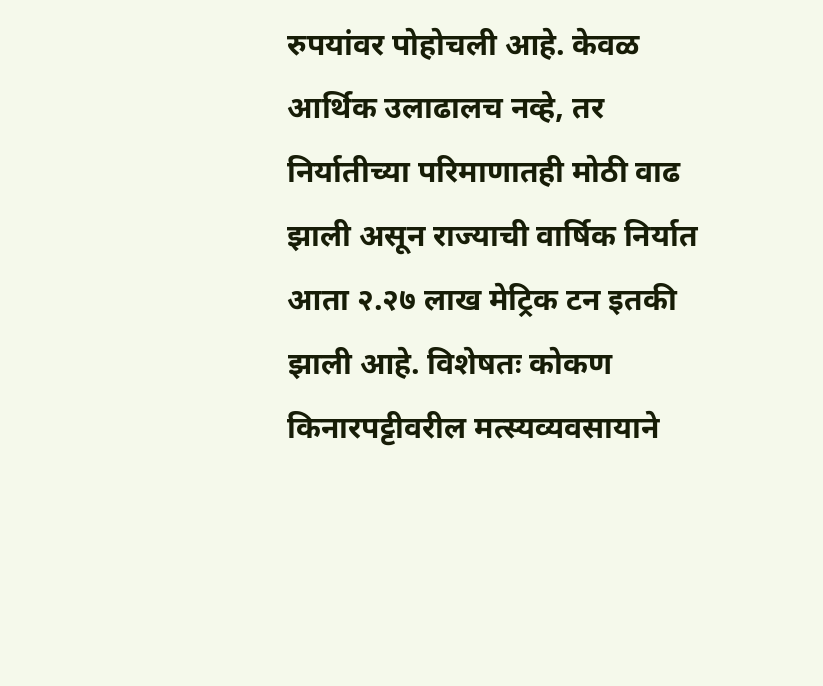रुपयांवर पोहोचली आहे. केवळ आर्थिक उलाढालच नव्हे, तर निर्यातीच्या परिमाणातही मोठी वाढ झाली असून राज्याची वार्षिक निर्यात आता २.२७ लाख मेट्रिक टन इतकी झाली आहे. विशेषतः कोकण किनारपट्टीवरील मत्स्यव्यवसायाने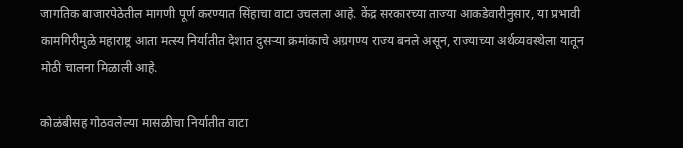जागतिक बाजारपेठेतील मागणी पूर्ण करण्यात सिंहाचा वाटा उचलला आहे. केंद्र सरकारच्या ताज्या आकडेवारीनुसार, या प्रभावी कामगिरीमुळे महाराष्ट्र आता मत्स्य निर्यातीत देशात दुसऱ्या क्रमांकाचे अग्रगण्य राज्य बनले असून, राज्याच्या अर्थव्यवस्थेला यातून मोठी चालना मिळाली आहे.

कोळंबीसह गोठवलेल्या मासळीचा निर्यातीत वाटा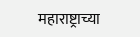महाराष्ट्राच्या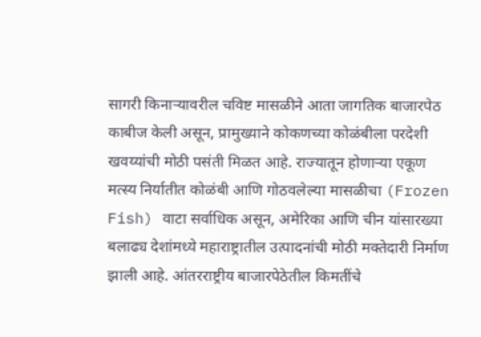सागरी किनाऱ्यावरील चविष्ट मासळीने आता जागतिक बाजारपेठ काबीज केली असून, प्रामुख्याने कोकणच्या कोळंबीला परदेशी खवय्यांची मोठी पसंती मिळत आहे. राज्यातून होणाऱ्या एकूण मत्स्य निर्यातीत कोळंबी आणि गोठवलेल्या मासळीचा (Frozen Fish) वाटा सर्वाधिक असून, अमेरिका आणि चीन यांसारख्या बलाढ्य देशांमध्ये महाराष्ट्रातील उत्पादनांची मोठी मक्तेदारी निर्माण झाली आहे. आंतरराष्ट्रीय बाजारपेठेतील किमतींचे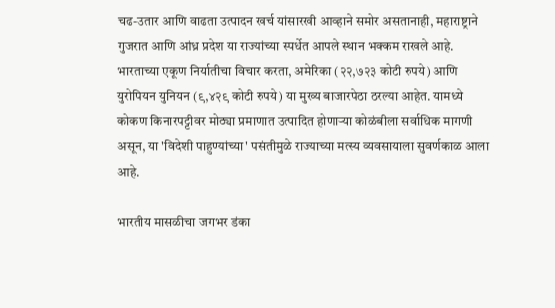चढ-उतार आणि वाढता उत्पादन खर्च यांसारखी आव्हाने समोर असतानाही, महाराष्ट्राने गुजरात आणि आंध्र प्रदेश या राज्यांच्या स्पर्धेत आपले स्थान भक्कम राखले आहे. भारताच्या एकूण निर्यातीचा विचार करता, अमेरिका (२२,७२३ कोटी रुपये) आणि युरोपियन युनियन (९,४२९ कोटी रुपये) या मुख्य बाजारपेठा ठरल्या आहेत. यामध्ये कोकण किनारपट्टीवर मोठ्या प्रमाणात उत्पादित होणाऱ्या कोळंबीला सर्वाधिक मागणी असून, या 'विदेशी पाहुण्यांच्या' पसंतीमुळे राज्याच्या मत्स्य व्यवसायाला सुवर्णकाळ आला आहे.

भारतीय मासळीचा जगभर डंका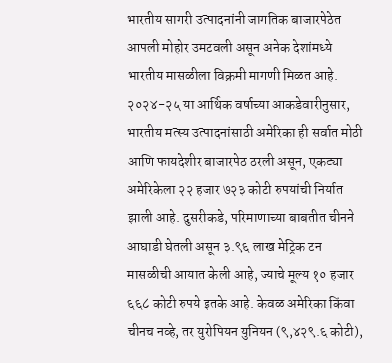भारतीय सागरी उत्पादनांनी जागतिक बाजारपेठेत आपली मोहोर उमटवली असून अनेक देशांमध्ये भारतीय मासळीला विक्रमी मागणी मिळत आहे. २०२४-२५ या आर्थिक वर्षाच्या आकडेवारीनुसार, भारतीय मत्स्य उत्पादनांसाठी अमेरिका ही सर्वात मोठी आणि फायदेशीर बाजारपेठ ठरली असून, एकट्या अमेरिकेला २२ हजार ७२३ कोटी रुपयांची निर्यात झाली आहे. दुसरीकडे, परिमाणाच्या बाबतीत चीनने आघाडी घेतली असून ३.९६ लाख मेट्रिक टन मासळीची आयात केली आहे, ज्याचे मूल्य १० हजार ६६८ कोटी रुपये इतके आहे. केवळ अमेरिका किंवा चीनच नव्हे, तर युरोपियन युनियन (९,४२९.६ कोटी),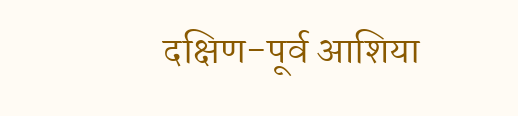दक्षिण-पूर्व आशिया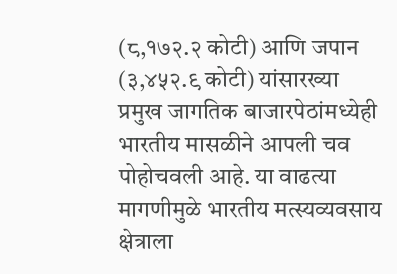(८,१७२.२ कोटी) आणि जपान (३,४५२.९ कोटी) यांसारख्या प्रमुख जागतिक बाजारपेठांमध्येही भारतीय मासळीने आपली चव पोहोचवली आहे. या वाढत्या मागणीमुळे भारतीय मत्स्यव्यवसाय क्षेत्राला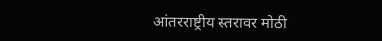आंतरराष्ट्रीय स्तरावर मोठी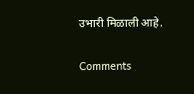उभारी मिळाली आहे.

Comments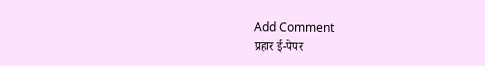Add Comment
प्रहार ई-पेपर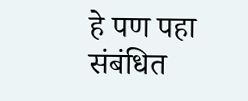हे पण पहा
संबंधित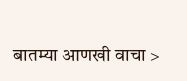बातम्या आणखी वाचा >